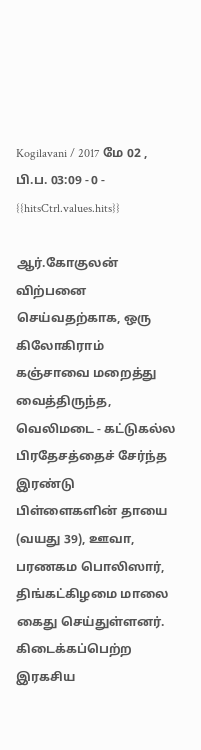Kogilavani / 2017 மே 02 , பி.ப. 03:09 - 0 - {{hitsCtrl.values.hits}}

ஆர்.கோகுலன்
விற்பனை செய்வதற்காக, ஒரு கிலோகிராம் கஞ்சாவை மறைத்து வைத்திருந்த, வெலிமடை - கட்டுகல்ல பிரதேசத்தைச் சேர்ந்த இரண்டு பிள்ளைகளின் தாயை (வயது 39), ஊவா, பரணகம பொலிஸார், திங்கட்கிழமை மாலை கைது செய்துள்ளனர்.
கிடைக்கப்பெற்ற இரகசிய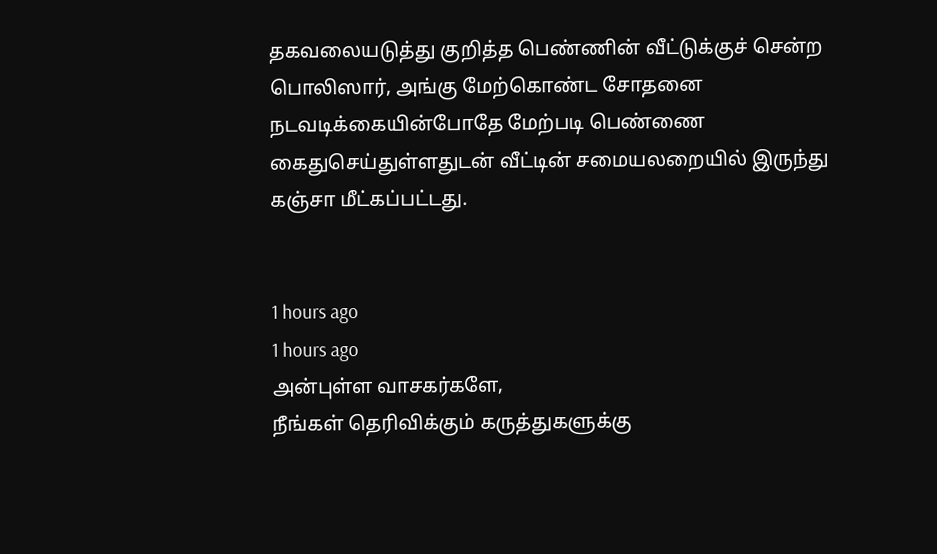தகவலையடுத்து குறித்த பெண்ணின் வீட்டுக்குச் சென்ற பொலிஸார், அங்கு மேற்கொண்ட சோதனை நடவடிக்கையின்போதே மேற்படி பெண்ணை கைதுசெய்துள்ளதுடன் வீட்டின் சமையலறையில் இருந்து கஞ்சா மீட்கப்பட்டது.


1 hours ago
1 hours ago
அன்புள்ள வாசகர்களே,
நீங்கள் தெரிவிக்கும் கருத்துகளுக்கு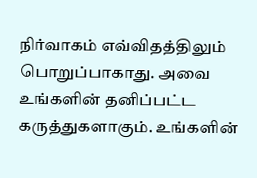நிர்வாகம் எவ்விதத்திலும் பொறுப்பாகாது. அவை உங்களின் தனிப்பட்ட கருத்துகளாகும். உங்களின்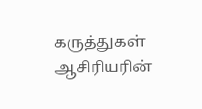கருத்துகள் ஆசிரியரின்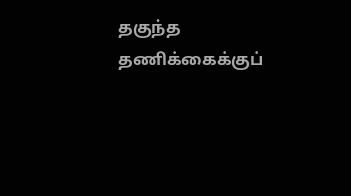தகுந்த தணிக்கைக்குப்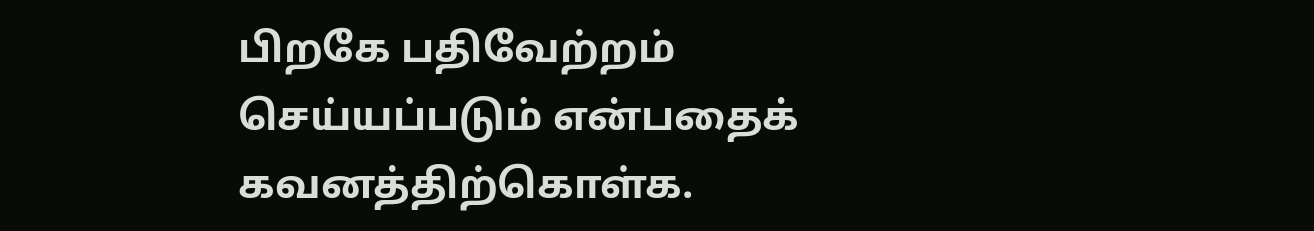பிறகே பதிவேற்றம் செய்யப்படும் என்பதைக் கவனத்திற்கொள்க.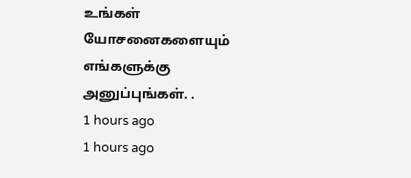உங்கள் யோசனைகளையும் எங்களுக்கு அனுப்புங்கள். .
1 hours ago
1 hours ago